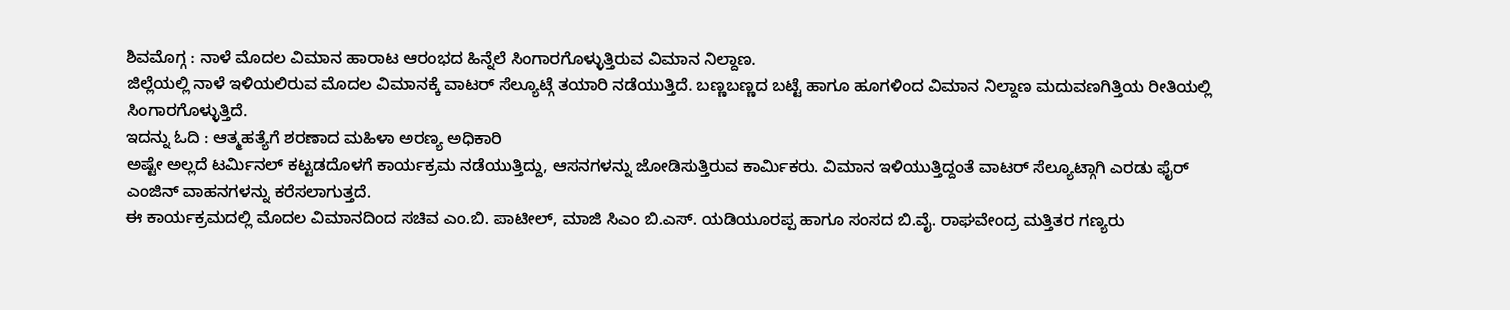ಶಿವಮೊಗ್ಗ : ನಾಳೆ ಮೊದಲ ವಿಮಾನ ಹಾರಾಟ ಆರಂಭದ ಹಿನ್ನೆಲೆ ಸಿಂಗಾರಗೊಳ್ಳುತ್ತಿರುವ ವಿಮಾನ ನಿಲ್ದಾಣ.
ಜಿಲ್ಲೆಯಲ್ಲಿ ನಾಳೆ ಇಳಿಯಲಿರುವ ಮೊದಲ ವಿಮಾನಕ್ಕೆ ವಾಟರ್ ಸೆಲ್ಯೂಟ್ಗೆ ತಯಾರಿ ನಡೆಯುತ್ತಿದೆ. ಬಣ್ಣಬಣ್ಣದ ಬಟ್ಟೆ ಹಾಗೂ ಹೂಗಳಿಂದ ವಿಮಾನ ನಿಲ್ದಾಣ ಮದುವಣಗಿತ್ತಿಯ ರೀತಿಯಲ್ಲಿ ಸಿಂಗಾರಗೊಳ್ಳುತ್ತಿದೆ.
ಇದನ್ನು ಓದಿ : ಆತ್ಮಹತ್ಯೆಗೆ ಶರಣಾದ ಮಹಿಳಾ ಅರಣ್ಯ ಅಧಿಕಾರಿ
ಅಷ್ಟೇ ಅಲ್ಲದೆ ಟರ್ಮಿನಲ್ ಕಟ್ಟಡದೊಳಗೆ ಕಾರ್ಯಕ್ರಮ ನಡೆಯುತ್ತಿದ್ದು, ಆಸನಗಳನ್ನು ಜೋಡಿಸುತ್ತಿರುವ ಕಾರ್ಮಿಕರು. ವಿಮಾನ ಇಳಿಯುತ್ತಿದ್ದಂತೆ ವಾಟರ್ ಸೆಲ್ಯೂಟ್ಗಾಗಿ ಎರಡು ಫೈರ್ ಎಂಜಿನ್ ವಾಹನಗಳನ್ನು ಕರೆಸಲಾಗುತ್ತದೆ.
ಈ ಕಾರ್ಯಕ್ರಮದಲ್ಲಿ ಮೊದಲ ವಿಮಾನದಿಂದ ಸಚಿವ ಎಂ.ಬಿ. ಪಾಟೀಲ್, ಮಾಜಿ ಸಿಎಂ ಬಿ.ಎಸ್. ಯಡಿಯೂರಪ್ಪ ಹಾಗೂ ಸಂಸದ ಬಿ.ವೈ. ರಾಘವೇಂದ್ರ ಮತ್ತಿತರ ಗಣ್ಯರು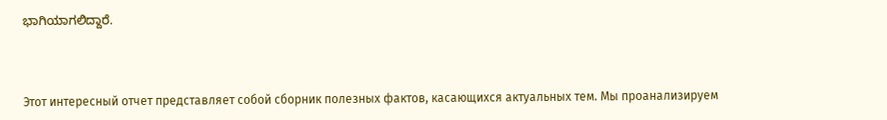ಭಾಗಿಯಾಗಲಿದ್ದಾರೆ.



Этот интересный отчет представляет собой сборник полезных фактов, касающихся актуальных тем. Мы проанализируем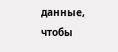данные, чтобы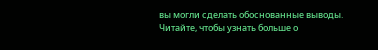вы могли сделать обоснованные выводы. Читайте, чтобы узнать больше о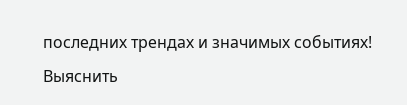последних трендах и значимых событиях!
Выяснить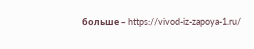больше – https://vivod-iz-zapoya-1.ru/